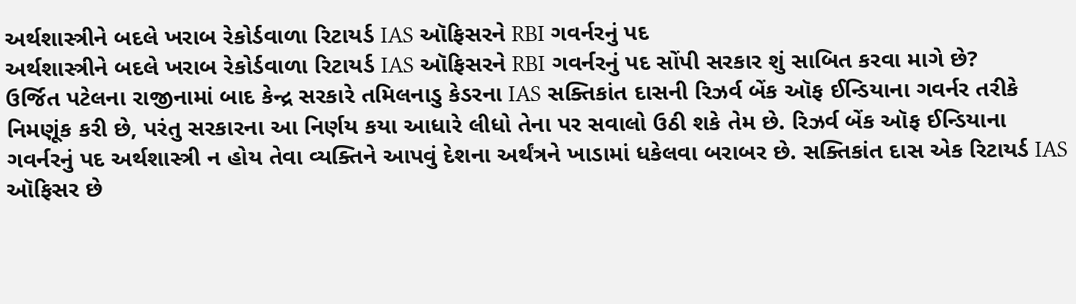અર્થશાસ્ત્રીને બદલે ખરાબ રેકોર્ડવાળા રિટાયર્ડ IAS ઑફિસરને RBI ગવર્નરનું પદ
અર્થશાસ્ત્રીને બદલે ખરાબ રેકોર્ડવાળા રિટાયર્ડ IAS ઑફિસરને RBI ગવર્નરનું પદ સોંપી સરકાર શું સાબિત કરવા માગે છે?
ઉર્જિત પટેલના રાજીનામાં બાદ કેન્દ્ર સરકારે તમિલનાડુ કેડરના IAS સક્તિકાંત દાસની રિઝર્વ બેંક ઑફ ઈન્ડિયાના ગવર્નર તરીકે નિમણૂંક કરી છે, પરંતુ સરકારના આ નિર્ણય કયા આધારે લીધો તેના પર સવાલો ઉઠી શકે તેમ છે. રિઝર્વ બેંક ઑફ ઈન્ડિયાના ગવર્નરનું પદ અર્થશાસ્ત્રી ન હોય તેવા વ્યક્તિને આપવું દેશના અર્થંત્રને ખાડામાં ધકેલવા બરાબર છે. સક્તિકાંત દાસ એક રિટાયર્ડ IAS ઑફિસર છે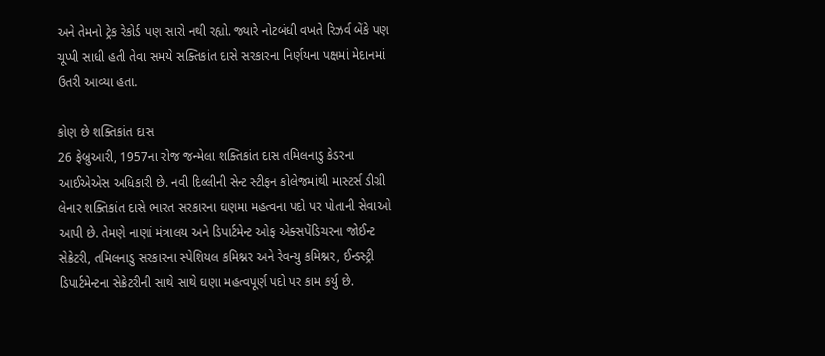અને તેમનો ટ્રેક રેકોર્ડ પણ સારો નથી રહ્યો. જ્યારે નોટબંધી વખતે રિઝર્વ બેંકે પણ ચૂપ્પી સાધી હતી તેવા સમયે સક્તિકાંત દાસે સરકારના નિર્ણયના પક્ષમાં મેદાનમાં ઉતરી આવ્યા હતા.

કોણ છે શક્તિકાંત દાસ
26 ફેબ્રુઆરી, 1957ના રોજ જન્મેલા શક્તિકાંત દાસ તમિલનાડુ કેડરના આઈએએસ અધિકારી છે. નવી દિલ્લીની સેન્ટ સ્ટીફન કોલેજમાંથી માસ્ટર્સ ડીગ્રી લેનાર શક્તિકાંત દાસે ભારત સરકારના ઘણમા મહત્વના પદો પર પોતાની સેવાઓ આપી છે. તેમણે નાણાં મંત્રાલય અને ડિપાર્ટમેન્ટ ઓફ એક્સપેંડિચરના જોઈન્ટ સેક્રેટરી, તમિલનાડુ સરકારના સ્પેશિયલ કમિશ્નર અને રેવન્યુ કમિશ્નર, ઈન્ડસ્ટ્રી ડિપાર્ટમેન્ટના સેક્રેટરીની સાથે સાથે ઘણા મહત્વપૂર્ણ પદો પર કામ કર્યુ છે.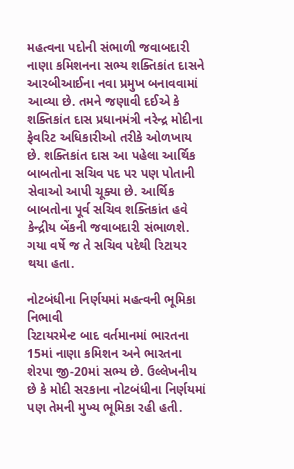મહત્વના પદોની સંભાળી જવાબદારી
નાણા કમિશનના સભ્ય શક્તિકાંત દાસને આરબીઆઈના નવા પ્રમુખ બનાવવામાં આવ્યા છે. તમને જણાવી દઈએ કે શક્તિકાંત દાસ પ્રધાનમંત્રી નરેન્દ્ર મોદીના ફેવરિટ અધિકારીઓ તરીકે ઓળખાય છે. શક્તિકાંત દાસ આ પહેલા આર્થિક બાબતોના સચિવ પદ પર પણ પોતાની સેવાઓ આપી ચૂક્યા છે. આર્થિક બાબતોના પૂર્વ સચિવ શક્તિકાંત હવે કેન્દ્રીય બેંકની જવાબદારી સંભાળશે. ગયા વર્ષે જ તે સચિવ પદેથી રિટાયર થયા હતા.

નોટબંધીના નિર્ણયમાં મહત્વની ભૂમિકા નિભાવી
રિટાયરમેન્ટ બાદ વર્તમાનમાં ભારતના 15માં નાણા કમિશન અને ભારતના શેરપા જી-20માં સભ્ય છે. ઉલ્લેખનીય છે કે મોદી સરકાના નોટબંધીના નિર્ણયમાં પણ તેમની મુખ્ય ભૂમિકા રહી હતી.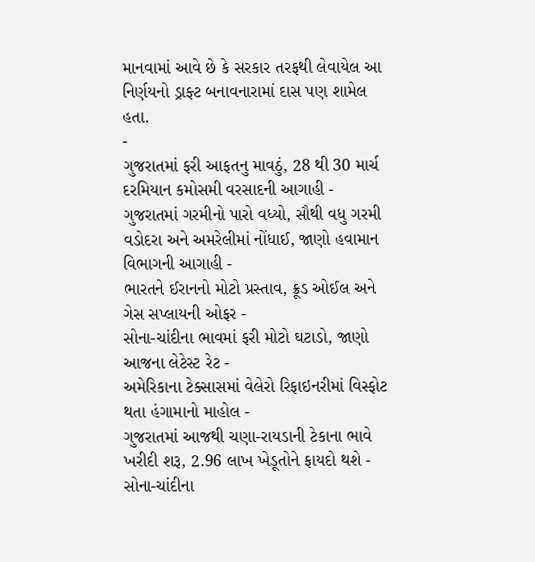માનવામાં આવે છે કે સરકાર તરફથી લેવાયેલ આ નિર્ણયનો ડ્રાફ્ટ બનાવનારામાં દાસ પણ શામેલ હતા.
-
ગુજરાતમાં ફરી આફતનુ માવઠું, 28 થી 30 માર્ચ દરમિયાન કમોસમી વરસાદની આગાહી -
ગુજરાતમાં ગરમીનો પારો વધ્યો, સૌથી વધુ ગરમી વડોદરા અને અમરેલીમાં નોંધાઈ, જાણો હવામાન વિભાગની આગાહી -
ભારતને ઈરાનનો મોટો પ્રસ્તાવ, ક્રૂડ ઓઈલ અને ગેસ સપ્લાયની ઓફર -
સોના-ચાંદીના ભાવમાં ફરી મોટો ઘટાડો, જાણો આજના લેટેસ્ટ રેટ -
અમેરિકાના ટેક્સાસમાં વેલેરો રિફાઇનરીમાં વિસ્ફોટ થતા હંગામાનો માહોલ -
ગુજરાતમાં આજથી ચણા-રાયડાની ટેકાના ભાવે ખરીદી શરૂ, 2.96 લાખ ખેડૂતોને ફાયદો થશે -
સોના-ચાંદીના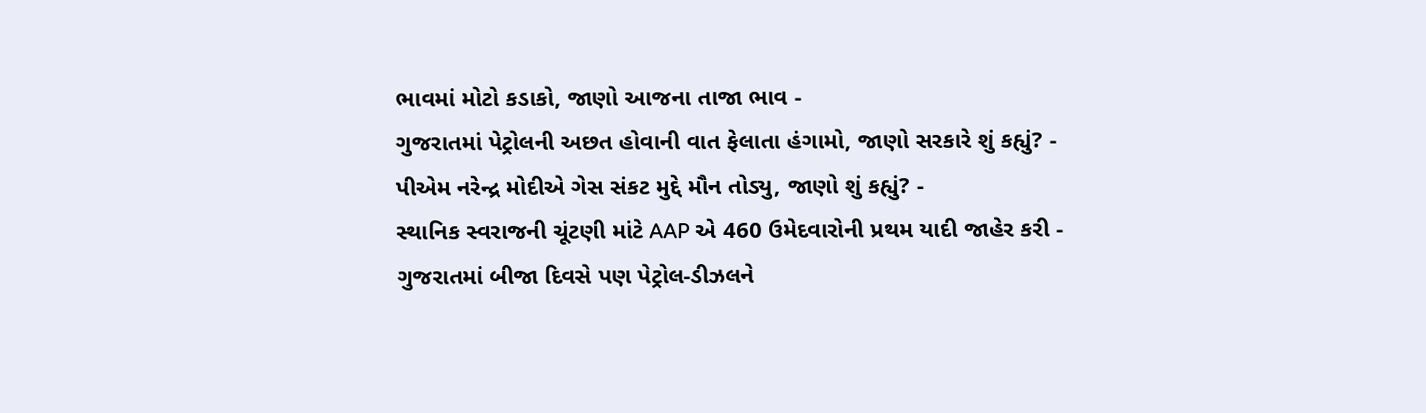ભાવમાં મોટો કડાકો, જાણો આજના તાજા ભાવ -
ગુજરાતમાં પેટ્રોલની અછત હોવાની વાત ફેલાતા હંગામો, જાણો સરકારે શું કહ્યું? -
પીએમ નરેન્દ્ર મોદીએ ગેસ સંકટ મુદ્દે મૌન તોડ્યુ, જાણો શું કહ્યું? -
સ્થાનિક સ્વરાજની ચૂંટણી માંટે AAP એ 460 ઉમેદવારોની પ્રથમ યાદી જાહેર કરી -
ગુજરાતમાં બીજા દિવસે પણ પેટ્રોલ-ડીઝલને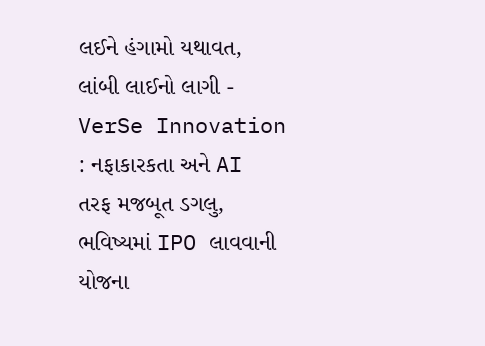લઈને હંગામો યથાવત, લાંબી લાઈનો લાગી -
VerSe Innovation : નફાકારકતા અને AI તરફ મજબૂત ડગલુ, ભવિષ્યમાં IPO લાવવાની યોજના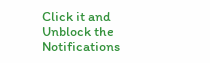Click it and Unblock the Notifications